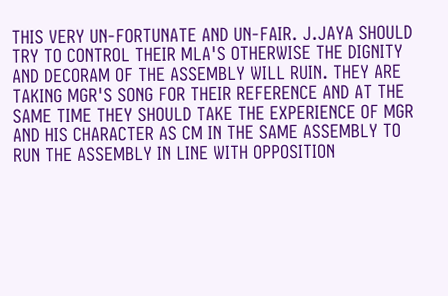THIS VERY UN-FORTUNATE AND UN-FAIR. J.JAYA SHOULD TRY TO CONTROL THEIR MLA'S OTHERWISE THE DIGNITY AND DECORAM OF THE ASSEMBLY WILL RUIN. THEY ARE TAKING MGR'S SONG FOR THEIR REFERENCE AND AT THE SAME TIME THEY SHOULD TAKE THE EXPERIENCE OF MGR AND HIS CHARACTER AS CM IN THE SAME ASSEMBLY TO RUN THE ASSEMBLY IN LINE WITH OPPOSITION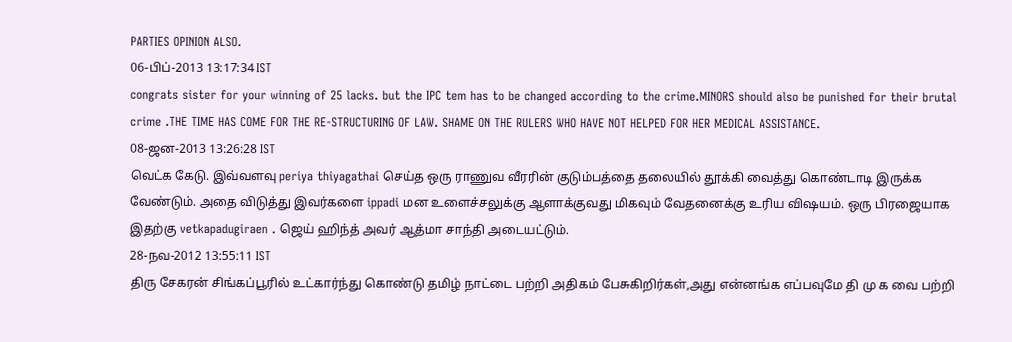PARTIES OPINION ALSO.
06-பிப்-2013 13:17:34 IST
congrats sister for your winning of 25 lacks. but the IPC tem has to be changed according to the crime.MINORS should also be punished for their brutal crime .THE TIME HAS COME FOR THE RE-STRUCTURING OF LAW. SHAME ON THE RULERS WHO HAVE NOT HELPED FOR HER MEDICAL ASSISTANCE.
08-ஜன-2013 13:26:28 IST
வெட்க கேடு. இவ்வளவு periya thiyagathai செய்த ஒரு ராணுவ வீரரின் குடும்பத்தை தலையில் தூக்கி வைத்து கொண்டாடி இருக்க வேண்டும். அதை விடுத்து இவர்களை ippadi மன உளைச்சலுக்கு ஆளாக்குவது மிகவும் வேதனைக்கு உரிய விஷயம். ஒரு பிரஜையாக இதற்கு vetkapadugiraen . ஜெய் ஹிந்த் அவர் ஆத்மா சாந்தி அடையட்டும்.
28-நவ-2012 13:55:11 IST
திரு சேகரன் சிங்கப்பூரில் உட்கார்ந்து கொண்டு தமிழ் நாட்டை பற்றி அதிகம் பேசுகிறிர்கள்,அது என்னங்க எப்பவுமே தி மு க வை பற்றி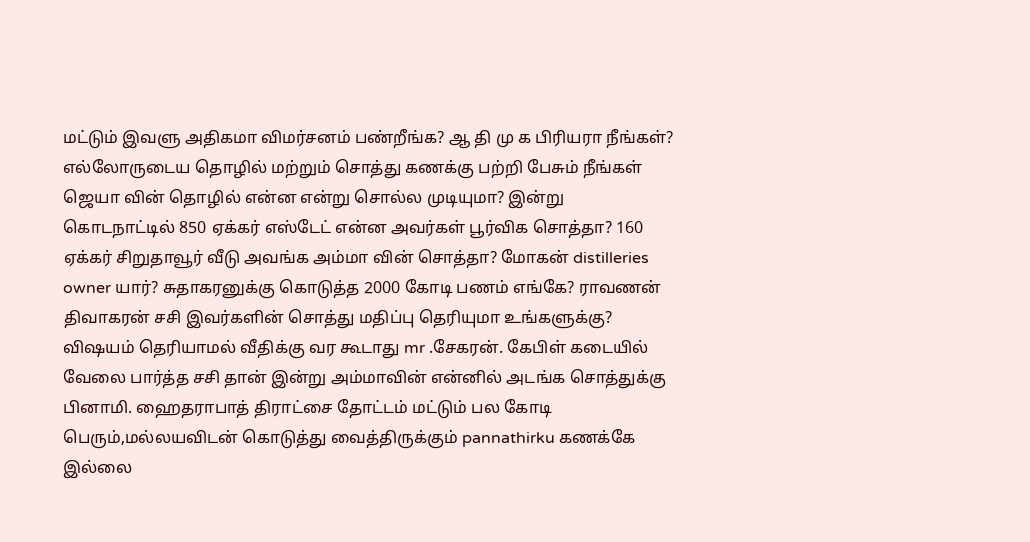மட்டும் இவளு அதிகமா விமர்சனம் பண்றீங்க? ஆ தி மு க பிரியரா நீங்கள்? எல்லோருடைய தொழில் மற்றும் சொத்து கணக்கு பற்றி பேசும் நீங்கள் ஜெயா வின் தொழில் என்ன என்று சொல்ல முடியுமா? இன்று கொடநாட்டில் 850 ஏக்கர் எஸ்டேட் என்ன அவர்கள் பூர்விக சொத்தா? 160 ஏக்கர் சிறுதாவூர் வீடு அவங்க அம்மா வின் சொத்தா? மோகன் distilleries owner யார்? சுதாகரனுக்கு கொடுத்த 2000 கோடி பணம் எங்கே? ராவணன் திவாகரன் சசி இவர்களின் சொத்து மதிப்பு தெரியுமா உங்களுக்கு? விஷயம் தெரியாமல் வீதிக்கு வர கூடாது mr .சேகரன். கேபிள் கடையில் வேலை பார்த்த சசி தான் இன்று அம்மாவின் என்னில் அடங்க சொத்துக்கு பினாமி. ஹைதராபாத் திராட்சை தோட்டம் மட்டும் பல கோடி பெரும்,மல்லயவிடன் கொடுத்து வைத்திருக்கும் pannathirku கணக்கே இல்லை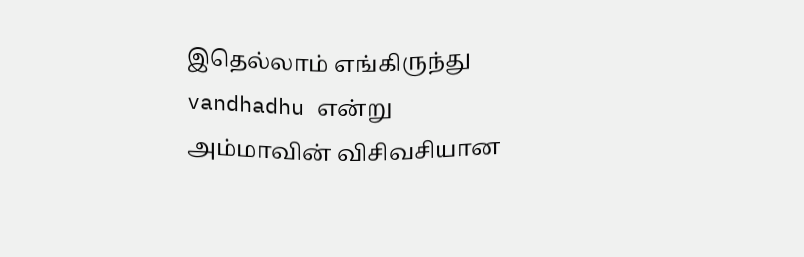இதெல்லாம் எங்கிருந்து vandhadhu என்று அம்மாவின் விசிவசியான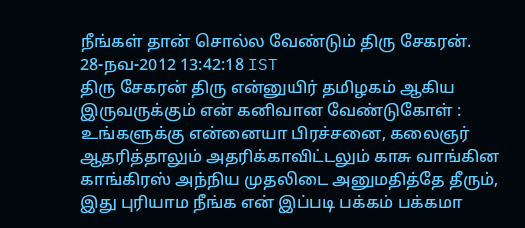நீங்கள் தான் சொல்ல வேண்டும் திரு சேகரன்.
28-நவ-2012 13:42:18 IST
திரு சேகரன் திரு என்னுயிர் தமிழகம் ஆகிய இருவருக்கும் என் கனிவான வேண்டுகோள் : உங்களுக்கு என்னையா பிரச்சனை, கலைஞர் ஆதரித்தாலும் அதரிக்காவிட்டலும் காசு வாங்கின காங்கிரஸ் அந்நிய முதலிடை அனுமதித்தே தீரும், இது புரியாம நீங்க என் இப்படி பக்கம் பக்கமா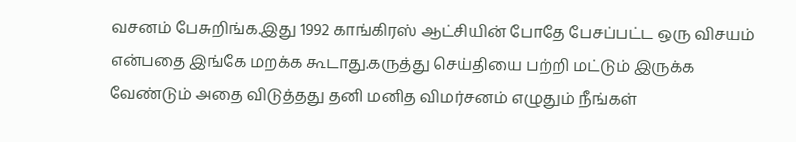வசனம் பேசுறிங்க.இது 1992 காங்கிரஸ் ஆட்சியின் போதே பேசப்பட்ட ஒரு விசயம் என்பதை இங்கே மறக்க கூடாது.கருத்து செய்தியை பற்றி மட்டும் இருக்க வேண்டும் அதை விடுத்தது தனி மனித விமர்சனம் எழுதும் நீங்கள்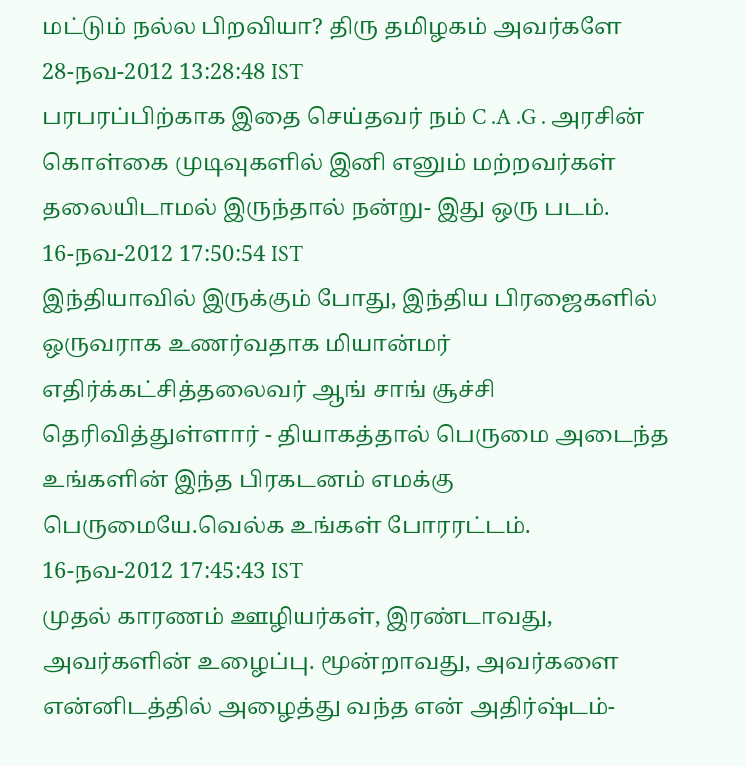மட்டும் நல்ல பிறவியா? திரு தமிழகம் அவர்களே
28-நவ-2012 13:28:48 IST
பரபரப்பிற்காக இதை செய்தவர் நம் C .A .G . அரசின் கொள்கை முடிவுகளில் இனி எனும் மற்றவர்கள் தலையிடாமல் இருந்தால் நன்று- இது ஒரு படம்.
16-நவ-2012 17:50:54 IST
இந்தியாவில் இருக்கும் போது, இந்திய பிரஜைகளில் ஒருவராக உணர்வதாக மியான்மர் எதிர்க்கட்சித்தலைவர் ஆங் சாங் சூச்சி தெரிவித்துள்ளார் - தியாகத்தால் பெருமை அடைந்த உங்களின் இந்த பிரகடனம் எமக்கு பெருமையே.வெல்க உங்கள் போரரட்டம்.
16-நவ-2012 17:45:43 IST
முதல் காரணம் ஊழியர்கள், இரண்டாவது, அவர்களின் உழைப்பு. மூன்றாவது, அவர்களை என்னிடத்தில் அழைத்து வந்த என் அதிர்ஷ்டம்-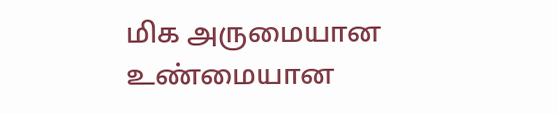மிக அருமையான உண்மையான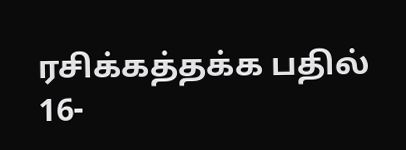ரசிக்கத்தக்க பதில்
16-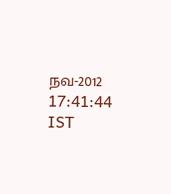நவ-2012 17:41:44 IST